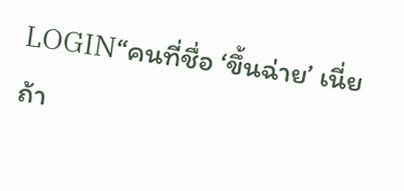LOGIN“คนที่ชื่อ ‘ขึ้นฉ่าย’ เนี่ย ถ้า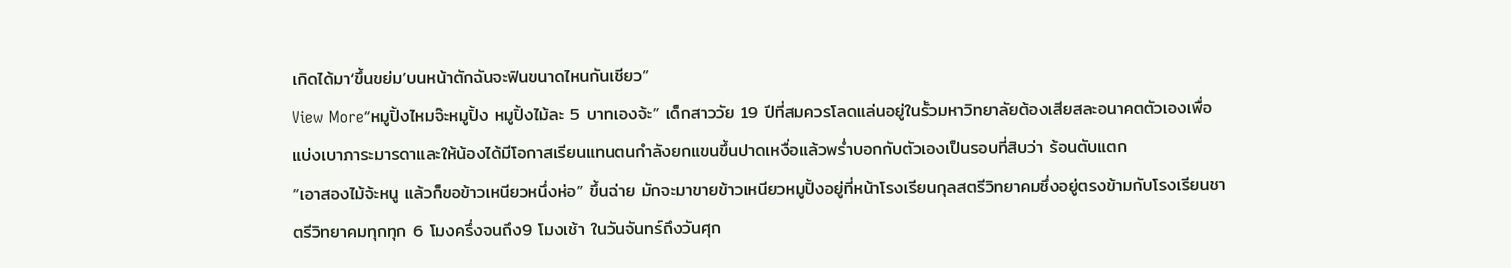เกิดได้มา‘ขึ้นขย่ม’บนหน้าตักฉันจะฟินขนาดไหนกันเชียว”
View More“หมูปิ้งไหมจ๊ะหมูปิ้ง หมูปิ้งไม้ละ 5 บาทเองจ้ะ” เด็กสาววัย 19 ปีที่สมควรโลดแล่นอยู่ในรั้วมหาวิทยาลัยต้องเสียสละอนาคตตัวเองเพื่อแบ่งเบาภาระมารดาและให้น้องได้มีโอกาสเรียนแทนตนกำลังยกแขนขึ้นปาดเหงื่อแล้วพร่ำบอกกับตัวเองเป็นรอบที่สิบว่า ร้อนตับแตก
“เอาสองไม้จ้ะหนู แล้วก็ขอข้าวเหนียวหนึ่งห่อ” ขึ้นฉ่าย มักจะมาขายข้าวเหนียวหมูปิ้งอยู่ที่หน้าโรงเรียนกุลสตรีวิทยาคมซึ่งอยู่ตรงข้ามกับโรงเรียนชาตรีวิทยาคมทุกทุก 6 โมงครึ่งจนถึง9 โมงเช้า ในวันจันทร์ถึงวันศุก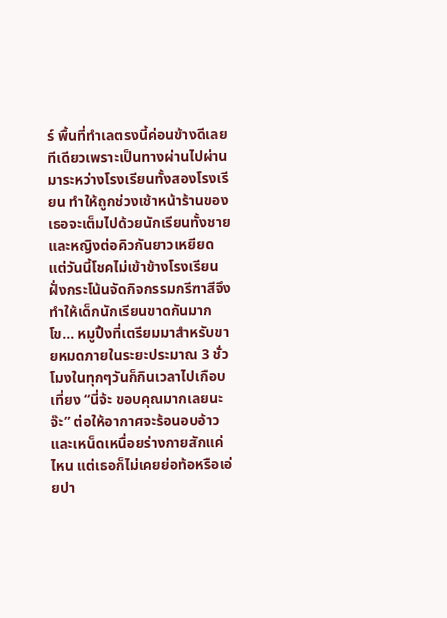ร์ พื้นที่ทำเลตรงนี้ค่อนข้างดีเลยทีเดียวเพราะเป็นทางผ่านไปผ่านมาระหว่างโรงเรียนทั้งสองโรงเรียน ทำให้ถูกช่วงเช้าหน้าร้านของเธอจะเต็มไปด้วยนักเรียนทั้งชายและหญิงต่อคิวกันยาวเหยียด แต่วันนี้โชคไม่เข้าข้างโรงเรียนฝั่งกระโน้นจัดกิจกรรมกรีฑาสีจึงทำให้เด็กนักเรียนขาดกันมากโข… หมูปิ้งที่เตรียมมาสำหรับขายหมดภายในระยะประมาณ 3 ชั่วโมงในทุกๆวันก็กินเวลาไปเกือบเที่ยง “นี่จ้ะ ขอบคุณมากเลยนะจ๊ะ” ต่อให้อากาศจะร้อนอบอ้าวและเหน็ดเหนื่อยร่างกายสักแค่ไหน แต่เธอก็ไม่เคยย่อท้อหรือเอ่ยปา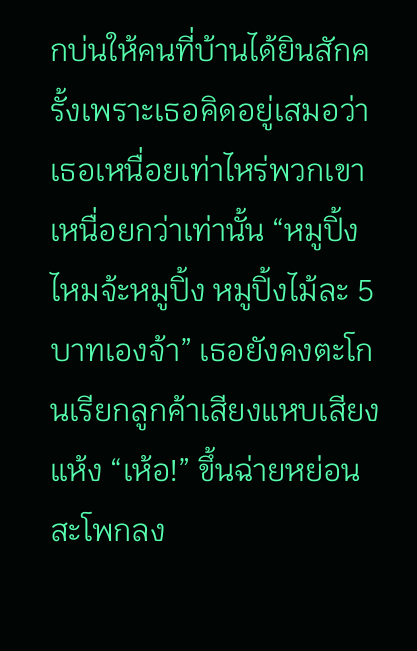กบ่นให้คนที่บ้านได้ยินสักครั้งเพราะเธอคิดอยู่เสมอว่าเธอเหนื่อยเท่าไหร่พวกเขาเหนื่อยกว่าเท่านั้น “หมูปิ้งไหมจ้ะหมูปิ้ง หมูปิ้งไม้ละ 5 บาทเองจ้า” เธอยังคงตะโกนเรียกลูกค้าเสียงแหบเสียงแห้ง “เห้อ!” ขึ้นฉ่ายหย่อนสะโพกลง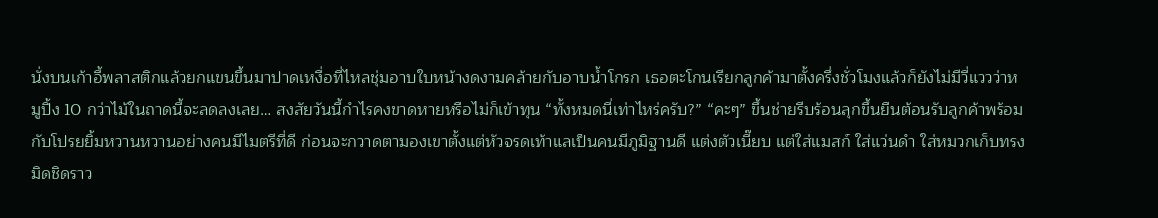นั่งบนเก้าอี้พลาสติกแล้วยกแขนขึ้นมาปาดเหงื่อที่ไหลชุ่มอาบใบหน้างดงามคล้ายกับอาบน้ำโกรก เธอตะโกนเรียกลูกค้ามาตั้งครึ่งชั่วโมงแล้วก็ยังไม่มีวี่แววว่าหมูปิ้ง 10 กว่าไม้ในถาดนี้จะลดลงเลย… สงสัยวันนี้กำไรคงขาดหายหรือไม่ก็เข้าทุน “ทั้งหมดนี่เท่าไหร่ครับ?” “คะๆ” ขึ้นช่ายรีบร้อนลุกขึ้นยืนต้อนรับลูกค้าพร้อมกับโปรยยิ้มหวานหวานอย่างคนมีไมตรีที่ดี ก่อนจะกวาดตามองเขาตั้งแต่หัวจรดเท้าแลเป็นคนมีภูมิฐานดี แต่งตัวเนี๊ยบ แต่ใส่แมสก์ ใส่แว่นดำ ใส่หมวกเก็บทรงมิดชิดราว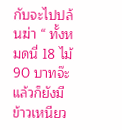กับจะไปปล้นฆ่า “ ทั้งหมดนี่ 18 ไม้ 90 บาทจ๊ะ แล้วก็ยังมีข้าวเหนียว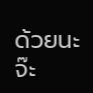ด้วยนะจ๊ะ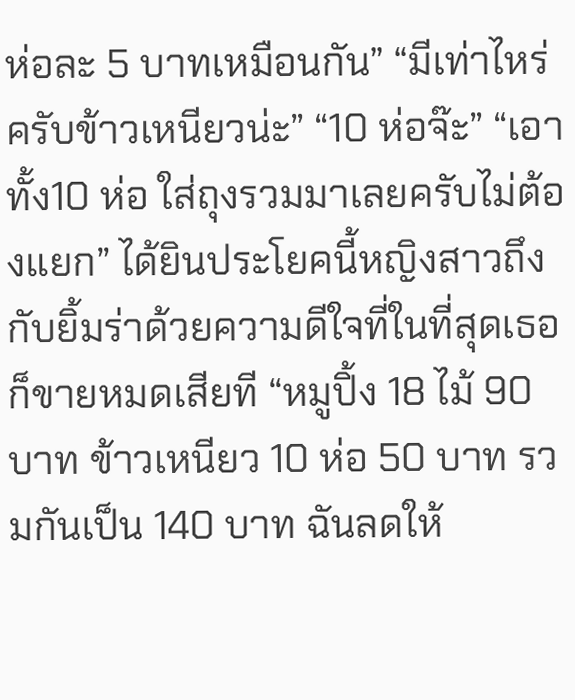ห่อละ 5 บาทเหมือนกัน” “มีเท่าไหร่ครับข้าวเหนียวน่ะ” “10 ห่อจ๊ะ” “เอาทั้ง10 ห่อ ใส่ถุงรวมมาเลยครับไม่ต้องแยก” ได้ยินประโยคนี้หญิงสาวถึงกับยิ้มร่าด้วยความดีใจที่ในที่สุดเธอก็ขายหมดเสียที “หมูปิ้ง 18 ไม้ 90 บาท ข้าวเหนียว 10 ห่อ 50 บาท รวมกันเป็น 140 บาท ฉันลดให้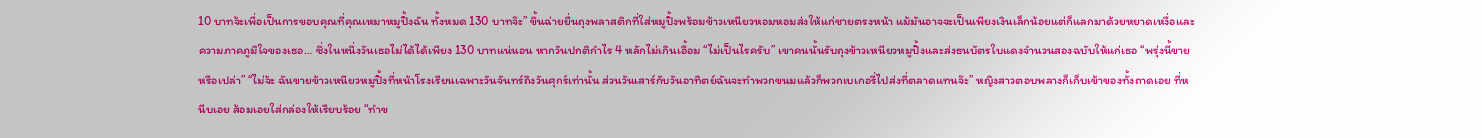10 บาทจ้ะเพื่อเป็นการขอบคุณที่คุณเหมาหมูปิ้งฉัน ทั้งหมด 130 บาทจ๊ะ” ขึ้นฉ่ายยื่นถุงพลาสติกที่ใส่หมูปิ้งพร้อมข้าวเหนียวหอมหอมส่งให้แก่ชายตรงหน้า แม้มันอาจจะเป็นเพียงเงินเล็กน้อยแต่ก็แลกมาด้วยหยาดเหงื่อและความภาคภูมิใจของเธอ… ซึ่งในหนึ่งวันเธอไม่ได้ได้เพียง 130 บาทแน่นอน หากวันปกติกำไร 4 หลักไม่เกินเอื้อม “ไม่เป็นไรครับ” เขาคนนั้นรับถุงข้าวเหนียวหมูปิ้งและส่งธนบัตรใบแดงจำนวนสองฉบับให้แก่เธอ “พรุ่งนี้ขายหรือเปล่า” “ไม่จ้ะ ฉันขายข้าวเหนียวหมูปิ้งที่หน้าโรงเรียนเฉพาะวันจันทร์ถึงวันศุกร์เท่านั้น ส่วนวันเสาร์กับวันอาทิตย์ฉันจะทำพวกขนมแล้วก็พวกเบเกอรี่ไปส่งที่ตลาดแทนจ๊ะ” หญิงสาวตอบพลางก็เก็บเข้าของทั้งถาดเอย ที่หนีบเอย ส้อมเอยใส่กล่องให้เรียบร้อย “ทำข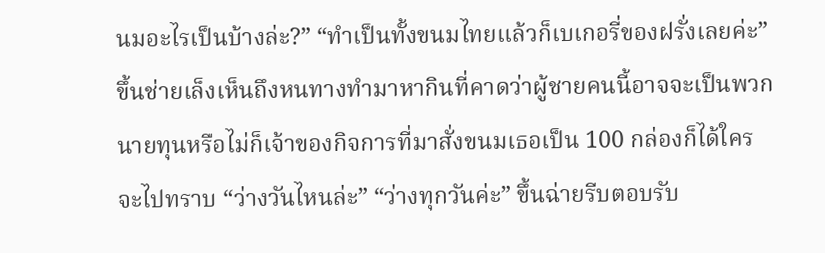นมอะไรเป็นบ้างล่ะ?” “ทำเป็นทั้งขนมไทยแล้วก็เบเกอรี่ของฝรั่งเลยค่ะ” ขึ้นช่ายเล็งเห็นถึงหนทางทำมาหากินที่คาดว่าผู้ชายคนนี้อาจจะเป็นพวกนายทุนหรือไม่ก็เจ้าของกิจการที่มาสั่งขนมเธอเป็น 100 กล่องก็ได้ใครจะไปทราบ “ว่างวันไหนล่ะ” “ว่างทุกวันค่ะ” ขึ้นฉ่ายรีบตอบรับ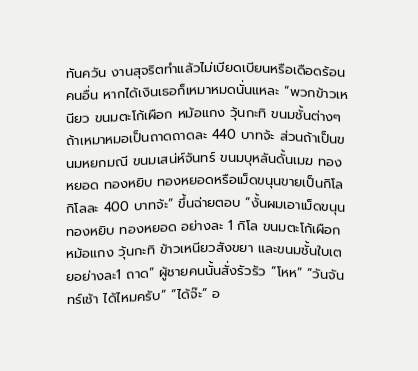ทันควัน งานสุจริตทำแล้วไม่เบียดเบียนหรือเดือดร้อนคนอื่น หากได้เงินเธอก็เหมาหมดนั่นแหละ “พวกข้าวเหนียว ขนมตะโก้เผือก หม้อแกง วุ้นกะทิ ขนมชั้นต่างๆถ้าเหมาหมอเป็นถาดถาดละ 440 บาทจ้ะ ส่วนถ้าเป็นขนมหยกมณี ขนมเสน่ห์จันทร์ ขนมบุหลันดั้นเมฆ ทองหยอด ทองหยิบ ทองหยอดหรือเม็ดขนุนขายเป็นกิโลกิโลละ 400 บาทจ้ะ” ขึ้นฉ่ายตอบ “งั้นผมเอาเม็ดขนุน ทองหยิบ ทองหยอด อย่างละ 1 กิโล ขนมตะโก้เผือก หม้อแกง วุ้นกะทิ ข้าวเหนียวสังขยา และขนมชั้นใบเตยอย่างละ1 ถาด” ผู้ชายคนนั้นสั่งรัวรัว “โหห” “วันจันทร์เช้า ได้ไหมครับ” “ได้จ๊ะ” อ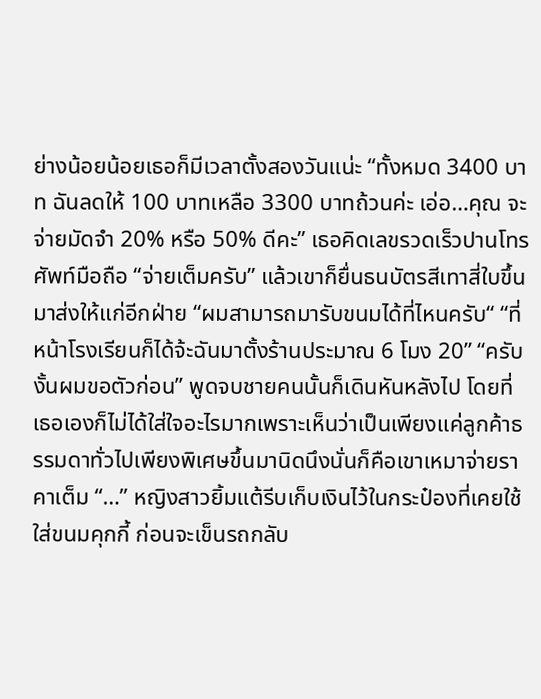ย่างน้อยน้อยเธอก็มีเวลาตั้งสองวันแน่ะ “ทั้งหมด 3400 บาท ฉันลดให้ 100 บาทเหลือ 3300 บาทถ้วนค่ะ เอ่อ…คุณ จะจ่ายมัดจำ 20% หรือ 50% ดีคะ” เธอคิดเลขรวดเร็วปานโทรศัพท์มือถือ “จ่ายเต็มครับ” แล้วเขาก็ยื่นธนบัตรสีเทาสี่ใบขึ้นมาส่งให้แก่อีกฝ่าย “ผมสามารถมารับขนมได้ที่ไหนครับ“ “ที่หน้าโรงเรียนก็ได้จ้ะฉันมาตั้งร้านประมาณ 6 โมง 20” “ครับ งั้นผมขอตัวก่อน” พูดจบชายคนนั้นก็เดินหันหลังไป โดยที่เธอเองก็ไม่ได้ใส่ใจอะไรมากเพราะเห็นว่าเป็นเพียงแค่ลูกค้าธรรมดาทั่วไปเพียงพิเศษขึ้นมานิดนึงนั่นก็คือเขาเหมาจ่ายราคาเต็ม “…” หญิงสาวยิ้มแต้รีบเก็บเงินไว้ในกระป๋องที่เคยใช้ใส่ขนมคุกกี้ ก่อนจะเข็นรถกลับ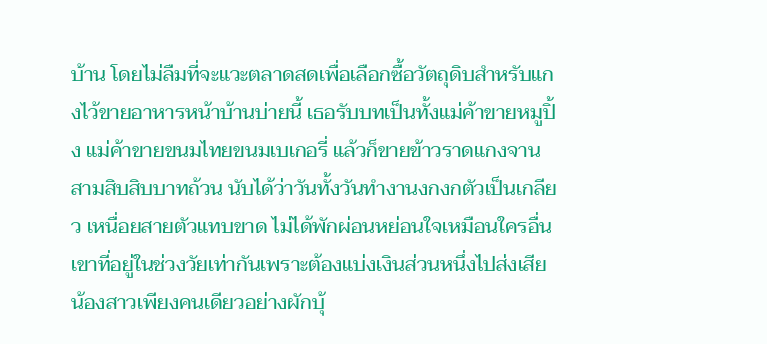บ้าน โดยไม่ลืมที่จะแวะตลาดสดเพื่อเลือกซื้อวัตถุดิบสำหรับแกงไว้ขายอาหารหน้าบ้านบ่ายนี้ เธอรับบทเป็นทั้งแม่ค้าขายหมูปิ้ง แม่ค้าขายขนมไทยขนมเบเกอรี่ แล้วก็ขายข้าวราดแกงจานสามสิบสิบบาทถ้วน นับได้ว่าวันทั้งวันทำงานงกงกตัวเป็นเกลียว เหนื่อยสายตัวแทบขาด ไม่ได้พักผ่อนหย่อนใจเหมือนใครอื่นเขาที่อยู่ในช่วงวัยเท่ากันเพราะต้องแบ่งเงินส่วนหนึ่งไปส่งเสียน้องสาวเพียงคนเดียวอย่างผักบุ้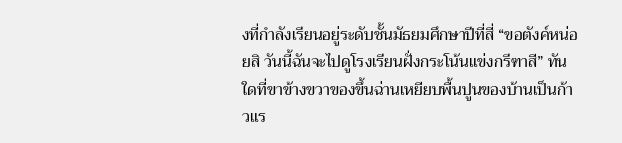งที่กำลังเรียนอยู่ระดับชั้นมัธยมศึกษาปีที่สี่ “ขอตังค์หน่อยสิ วันนี้ฉันจะไปดูโรงเรียนฝั่งกระโน้นแข่งกรีฑาสี” ทันใดที่ขาข้างขวาของขึ้นฉ่านเหยียบพื้นปูนของบ้านเป็นก้าวแร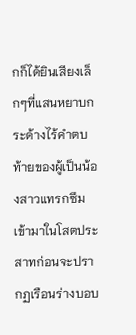กก็ได้ยินเสียงเล็กๆที่แสนหยาบกระด้างไร้คำตบท้ายของผู้เป็นน้องสาวแทรกซึมเข้ามาในโสตประสาทก่อนจะปรากฏเรือนร่างบอบ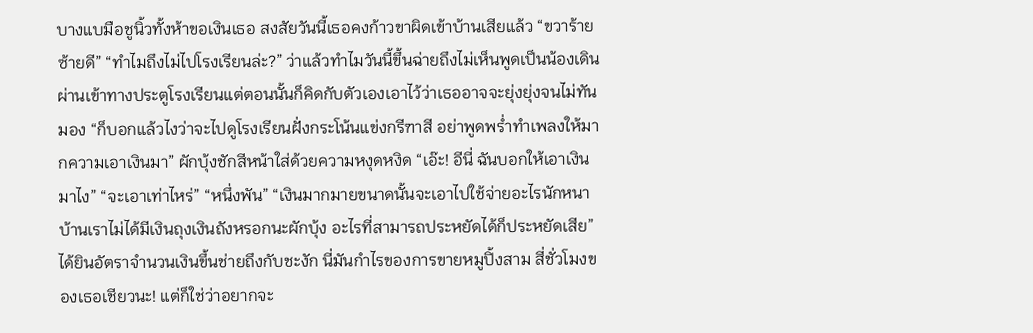บางแบมือชูนิ้วทั้งห้าขอเงินเธอ สงสัยวันนี้เธอคงก้าวขาผิดเข้าบ้านเสียแล้ว “ขวาร้ายซ้ายดี” “ทำไมถึงไม่ไปโรงเรียนล่ะ?” ว่าแล้วทำไมวันนี้ขึ้นฉ่ายถึงไม่เห็นพูดเป็นน้องเดินผ่านเข้าทางประตูโรงเรียนแต่ตอนนั้นก็คิดกับตัวเองเอาไว้ว่าเธออาจจะยุ่งยุ่งจนไม่ทันมอง “ก็บอกแล้วไงว่าจะไปดูโรงเรียนฝั่งกระโน้นแข่งกรีฑาสี อย่าพูดพร่ำทำเพลงให้มากความเอาเงินมา” ผักบุ้งชักสีหน้าใส่ด้วยความหงุดหงิด “เอ๊ะ! อีนี่ ฉันบอกให้เอาเงินมาไง” “จะเอาเท่าไหร่” “หนึ่งพัน” “เงินมากมายขนาดนั้นจะเอาไปใช้จ่ายอะไรนักหนา บ้านเราไม่ได้มีเงินถุงเงินถังหรอกนะผักบุ้ง อะไรที่สามารถประหยัดได้ก็ประหยัดเสีย” ได้ยินอัตราจำนวนเงินขึ้นช่ายถึงกับชะงัก นี่มันกำไรของการขายหมูปิ้งสาม สี่ชั่วโมงของเธอเชียวนะ! แต่ก็ใช่ว่าอยากจะ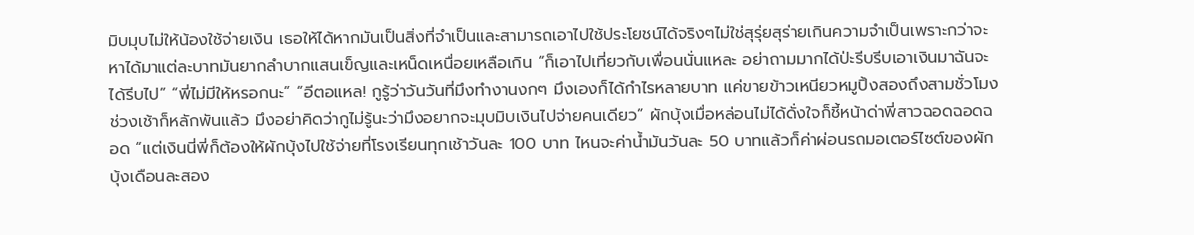มิบมุบไม่ให้น้องใช้จ่ายเงิน เธอให้ได้หากมันเป็นสิ่งที่จำเป็นและสามารถเอาไปใช้ประโยชน์ได้จริงๆไม่ใช่สุรุ่ยสุร่ายเกินความจำเป็นเพราะกว่าจะหาได้มาแต่ละบาทมันยากลำบากแสนเข็ญและเหน็ดเหนื่อยเหลือเกิน “ก็เอาไปเที่ยวกับเพื่อนนั่นแหละ อย่าถามมากได้ป่ะรีบรีบเอาเงินมาฉันจะได้รีบไป” “พี่ไม่มีให้หรอกนะ” “อีตอแหล! กูรู้ว่าวันวันที่มึงทำงานงกๆ มึงเองก็ได้กำไรหลายบาท แค่ขายข้าวเหนียวหมูปิ้งสองถึงสามชั่วโมงช่วงเช้าก็หลักพันแล้ว มึงอย่าคิดว่ากูไม่รู้นะว่ามึงอยากจะมุบมิบเงินไปจ่ายคนเดียว” ผักบุ้งเมื่อหล่อนไม่ได้ดั่งใจก็ชี้หน้าด่าพี่สาวฉอดฉอดฉอด “แต่เงินนี่พี่ก็ต้องให้ผักบุ้งไปใช้จ่ายที่โรงเรียนทุกเช้าวันละ 100 บาท ไหนจะค่าน้ำมันวันละ 50 บาทแล้วก็ค่าผ่อนรถมอเตอร์ไซต์ของผักบุ้งเดือนละสอง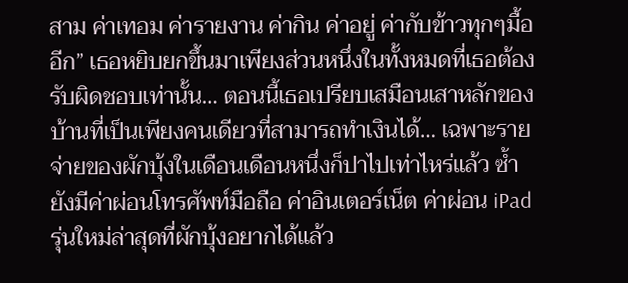สาม ค่าเทอม ค่ารายงาน ค่ากิน ค่าอยู่ ค่ากับข้าวทุกๆมื้ออีก” เธอหยิบยกขึ้นมาเพียงส่วนหนึ่งในทั้งหมดที่เธอต้องรับผิดชอบเท่านั้น… ตอนนี้เธอเปรียบเสมือนเสาหลักของบ้านที่เป็นเพียงคนเดียวที่สามารถทำเงินได้… เฉพาะรายจ่ายของผักบุ้งในเดือนเดือนหนึ่งก็ปาไปเท่าไหร่แล้ว ซ้ำยังมีค่าผ่อนโทรศัพท์มือถือ ค่าอินเตอร์เน็ต ค่าผ่อน iPad รุ่นใหม่ล่าสุดที่ผักบุ้งอยากได้แล้ว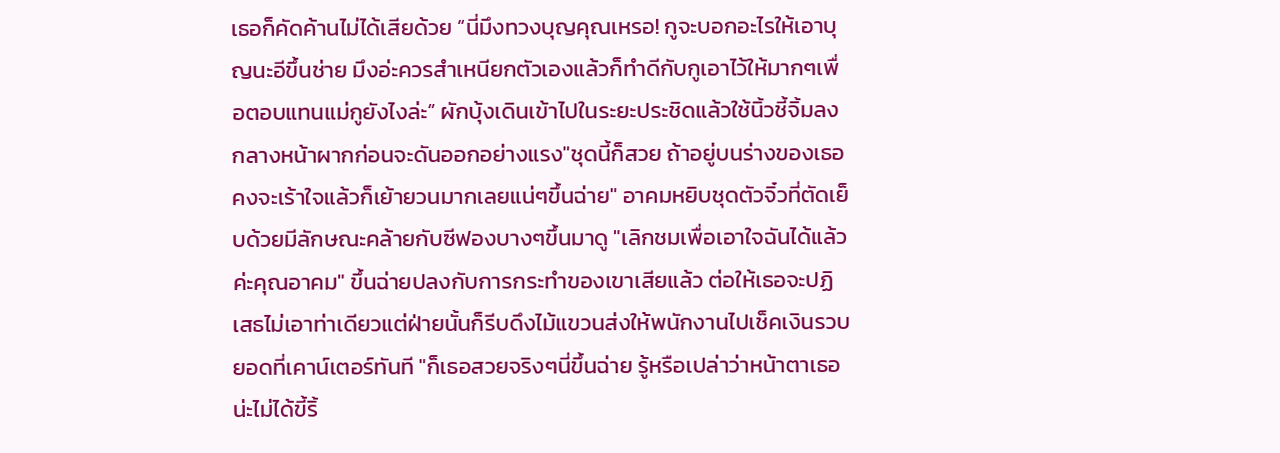เธอก็คัดค้านไม่ได้เสียด้วย “นี่มึงทวงบุญคุณเหรอ! กูจะบอกอะไรให้เอาบุญนะอีขึ้นช่าย มึงอ่ะควรสำเหนียกตัวเองแล้วก็ทำดีกับกูเอาไว้ให้มากๆเพื่อตอบแทนแม่กูยังไงล่ะ” ผักบุ้งเดินเข้าไปในระยะประชิดแล้วใช้นิ้วชี้จิ้มลงกลางหน้าผากก่อนจะดันออกอย่างแรง"ชุดนี้ก็สวย ถ้าอยู่บนร่างของเธอคงจะเร้าใจแล้วก็เย้ายวนมากเลยแน่ๆขึ้นฉ่าย" อาคมหยิบชุดตัวจิ๋วที่ตัดเย็บด้วยมีลักษณะคล้ายกับซีฟองบางๆขึ้นมาดู "เลิกชมเพื่อเอาใจฉันได้แล้วค่ะคุณอาคม" ขึ้นฉ่ายปลงกับการกระทำของเขาเสียแล้ว ต่อให้เธอจะปฏิเสธไม่เอาท่าเดียวแต่ฝ่ายนั้นก็รีบดึงไม้แขวนส่งให้พนักงานไปเช็คเงินรวบยอดที่เคาน์เตอร์ทันที "ก็เธอสวยจริงๆนี่ขึ้นฉ่าย รู้หรือเปล่าว่าหน้าตาเธอน่ะไม่ได้ขี้ริ้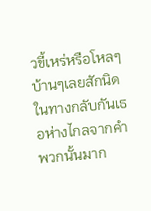วขี้เหร่หรือโหลๆบ้านๆเลยสักนิด ในทางกลับกันเธอห่างไกลจากคำพวกนั้นมาก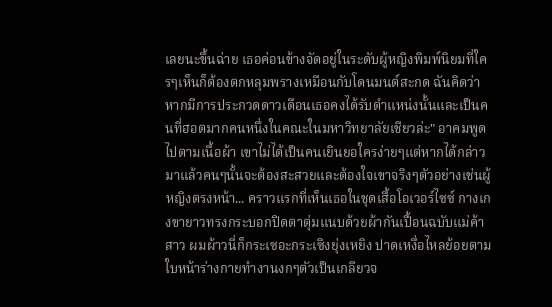เลยนะขึ้นฉ่าย เธอค่อนข้างจัดอยู่ในระดับผู้หญิงพิมพ์นิยมที่ใครๆเห็นก็ต้องตกหลุมพรางเหมือนกับโดนมนต์สะกด ฉันคิดว่าหากมีการประกวดดาวเดือนเธอคงได้รับตำแหน่งนั้นและเป็นคนที่ฮอตมากคนหนึ่งในคณะในมหาวิทยาลัยเชียวล่ะ" อาคมพูดไปตามเนื้อผ้า เขาไม่ได้เป็นคนเยินยอใครง่ายๆแต่หากได้กล่าวมาแล้วคนๆนั้นจะต้องสะสวยและต้องใจเขาจริงๆตัวอย่างเช่นผู้หญิงตรงหน้า... คราวแรกที่เห็นเธอในชุดเสื้อโอเวอร์ไซซ์ กางเกงขายาวทรงกระบอกปิดตาตุ่มแนบด้วยผ้ากันเปื้อนฉบับแม่ค้าสาว ผมผ้าวนี่ก็กระเซอะกระเซิงยุ่งเหยิง ปาดเหงื่อไหลย้อยตามใบหน้าร่างกายทำงานงกๆตัวเป็นเกลียวจ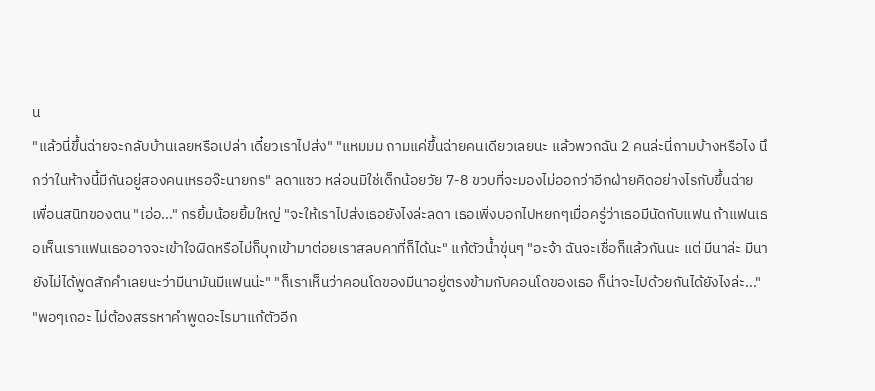น
"แล้วนี่ขึ้นฉ่ายจะกลับบ้านเลยหรือเปล่า เดี๋ยวเราไปส่ง" "แหมมม ถามแค่ขึ้นฉ่ายคนเดียวเลยนะ แล้วพวกฉัน 2 คนล่ะนี่ถามบ้างหรือไง นึกว่าในห้างนี้มีกันอยู่สองคนเหรอจ๊ะนายกร" ลดาแซว หล่อนมิใช่เด็กน้อยวัย 7-8 ขวบที่จะมองไม่ออกว่าอีกฝ่ายคิดอย่างไรกับขึ้นฉ่ายเพื่อนสนิทของตน "เอ่อ..." กรยิ้มน้อยยิ้มใหญ่ "จะให้เราไปส่งเธอยังไงล่ะลดา เธอเพิ่งบอกไปหยกๆเมื่อครู่ว่าเธอมีนัดกับแฟน ถ้าแฟนเธอเห็นเราแฟนเธออาจจะเข้าใจผิดหรือไม่ก็บุกเข้ามาต่อยเราสลบคาที่ก็ได้นะ" แก้ตัวน้ำขุ่นๆ "อะจ้า ฉันจะเชื่อก็แล้วกันนะ แต่ มีนาล่ะ มีนายังไม่ได้พูดสักคำเลยนะว่ามีนามันมีแฟนน่ะ" "ก็เราเห็นว่าคอนโดของมีนาอยู่ตรงข้ามกับคอนโดของเธอ ก็น่าจะไปด้วยกันได้ยังไงล่ะ..." "พอๆเถอะ ไม่ต้องสรรหาคำพูดอะไรมาแก้ตัวอีก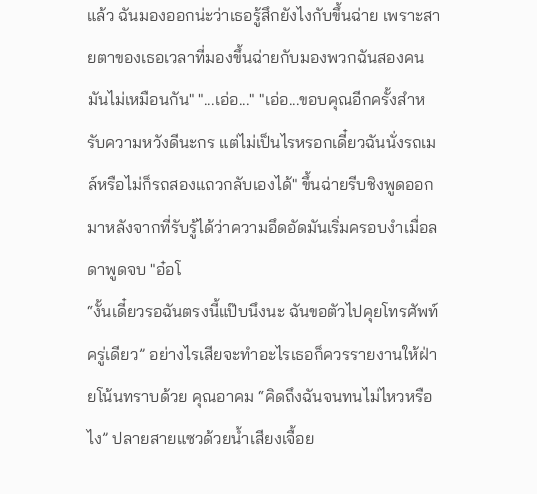แล้ว ฉันมองออกน่ะว่าเธอรู้สึกยังไงกับขึ้นฉ่าย เพราะสายตาของเธอเวลาที่มองขึ้นฉ่ายกับมองพวกฉันสองคนมันไม่เหมือนกัน" "...เอ่อ..." "เอ่อ...ขอบคุณอีกครั้งสำหรับความหวังดีนะกร แต่ไม่เป็นไรหรอกเดี๋ยวฉันนั่งรถเมล์หรือไม่ก็รถสองแถวกลับเองได้" ขึ้นฉ่ายรีบชิงพูดออกมาหลังจากที่รับรู้ได้ว่าความอึดอัดมันเริ่มครอบงำเมื่อลดาพูดจบ "อ๋อโ
“งั้นเดี๋ยวรอฉันตรงนี้แป๊บนึงนะ ฉันขอตัวไปคุยโทรศัพท์ครู่เดียว” อย่างไรเสียจะทำอะไรเธอก็ควรรายงานให้ฝ่ายโน้นทราบด้วย คุณอาคม “คิดถึงฉันจนทนไม่ไหวหรือไง” ปลายสายแซวด้วยน้ำเสียงเจื้อย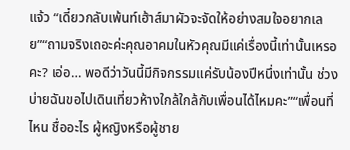แจ้ว “เดี๋ยวกลับเพ้นท์เฮ้าส์มาผัวจะจัดให้อย่างสมใจอยากเลย”“ถามจริงเถอะค่ะคุณอาคมในหัวคุณมีแค่เรื่องนี้เท่านั้นเหรอคะ? เอ่อ… พอดีว่าวันนี้มีกิจกรรมแค่รับน้องปีหนึ่งเท่านั้น ช่วงบ่ายฉันขอไปเดินเที่ยวห้างใกล้ใกล้กับเพื่อนได้ไหมคะ”“เพื่อนที่ไหน ชื่ออะไร ผู้หญิงหรือผู้ชาย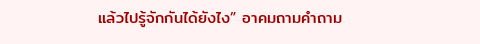แล้วไปรู้จักกันได้ยังไง” อาคมถามคำถาม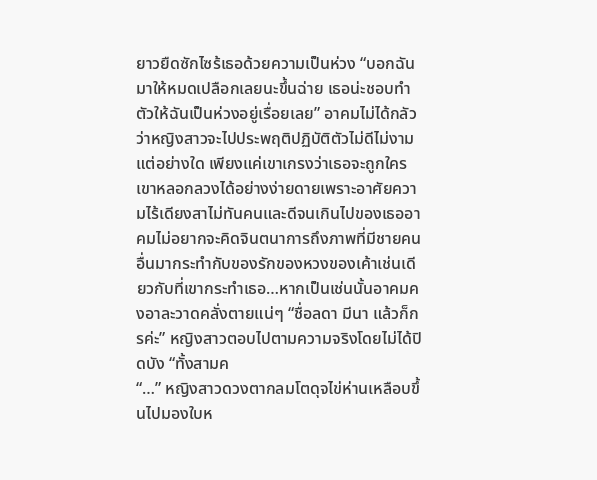ยาวยืดซักไซร้เธอด้วยความเป็นห่วง “บอกฉันมาให้หมดเปลือกเลยนะขึ้นฉ่าย เธอน่ะชอบทำตัวให้ฉันเป็นห่วงอยู่เรื่อยเลย” อาคมไม่ได้กลัวว่าหญิงสาวจะไปประพฤติปฏิบัติตัวไม่ดีไม่งามแต่อย่างใด เพียงแค่เขาเกรงว่าเธอจะถูกใครเขาหลอกลวงได้อย่างง่ายดายเพราะอาศัยความไร้เดียงสาไม่ทันคนและดีจนเกินไปของเธออาคมไม่อยากจะคิดจินตนาการถึงภาพที่มีชายคนอื่นมากระทำกับของรักของหวงของเค้าเช่นเดียวกับที่เขากระทำเธอ…หากเป็นเช่นนั้นอาคมคงอาละวาดคลั่งตายแน่ๆ “ชื่อลดา มีนา แล้วก็กรค่ะ” หญิงสาวตอบไปตามความจริงโดยไม่ได้ปิดบัง “ทั้งสามค
“…” หญิงสาวดวงตากลมโตดุจไข่ห่านเหลือบขึ้นไปมองใบห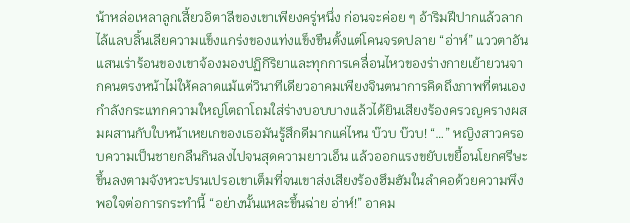น้าหล่อเหลาลูกเสี้ยวอิตาลีของเขาเพียงครู่หนึ่ง ก่อนจะค่อย ๆ อ้าริมฝีปากแล้วลากไล้แลบลิ้นเลียความแข็งแกร่งของแท่งแข็งขืนตั้งแต่โคนจรดปลาย “อ่าห์” แววตาอันแสนเร่าร้อนของเขาจ้องมองปฏิกิริยาและทุกการเคลื่อนไหวของร่างกายเย้ายวนจากคนตรงหน้าไม่ให้คลาดแม้แต่วินาทีเดียวอาคมเพียงจินตนาการคิดถึงภาพที่ตนเองกำลังกระแทกความใหญ่โตถาโถมใส่ร่างบอบบางแล้วได้ยินเสียงร้องครวญครางผสมผสานกับใบหน้าเหยเกของเธอมันรู้สึกดีมากแค่ไหน บ๊วบ บ๊วบ! “…” หญิงสาวครอบความเป็นชายกลืนกินลงไปจนสุดความยาวเอ็น แล้วออกแรงขยับเขยื้อนโยกศรีษะขึ้นลงตามจังหวะปรนเปรอเขาเต็มที่จนเขาส่งเสียงร้องฮึมฮัมในลำคอด้วยความพึงพอใจต่อการกระทำนี้ “อย่างนั้นแหละขึ้นฉ่าย อ่าห์!” อาคม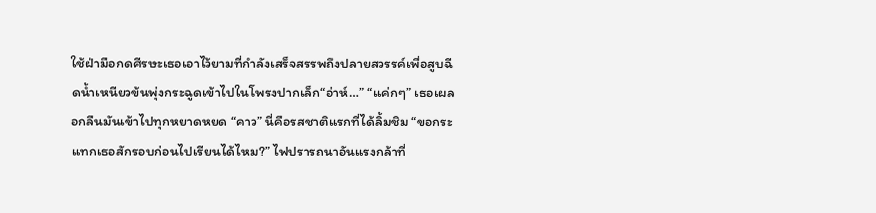ใช้ฝ่ามือกดศีรษะเธอเอาไว้ยามที่กำลังเสร็จสรรพถึงปลายสวรรค์เพื่อสูบฉีดน้ำเหนียวข้นพุ่งกระฉูดเข้าไปในโพรงปากเล็ก“อ่าห์…” “แค่กๆ” เธอเผลอกลืนมันเข้าไปทุกหยาดหยด “คาว” นี่คือรสชาติแรกที่ได้ลิ้มชิม “ขอกระแทกเธอสักรอบก่อนไปเรียนได้ไหม?” ไฟปรารถนาอันแรงกล้าที่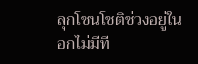ลุกโชนโชติช่วงอยู่ในอกไม่มีที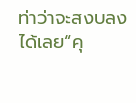ท่าว่าจะสงบลงได้เลย“คุ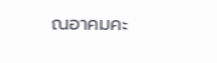ณอาคมคะ